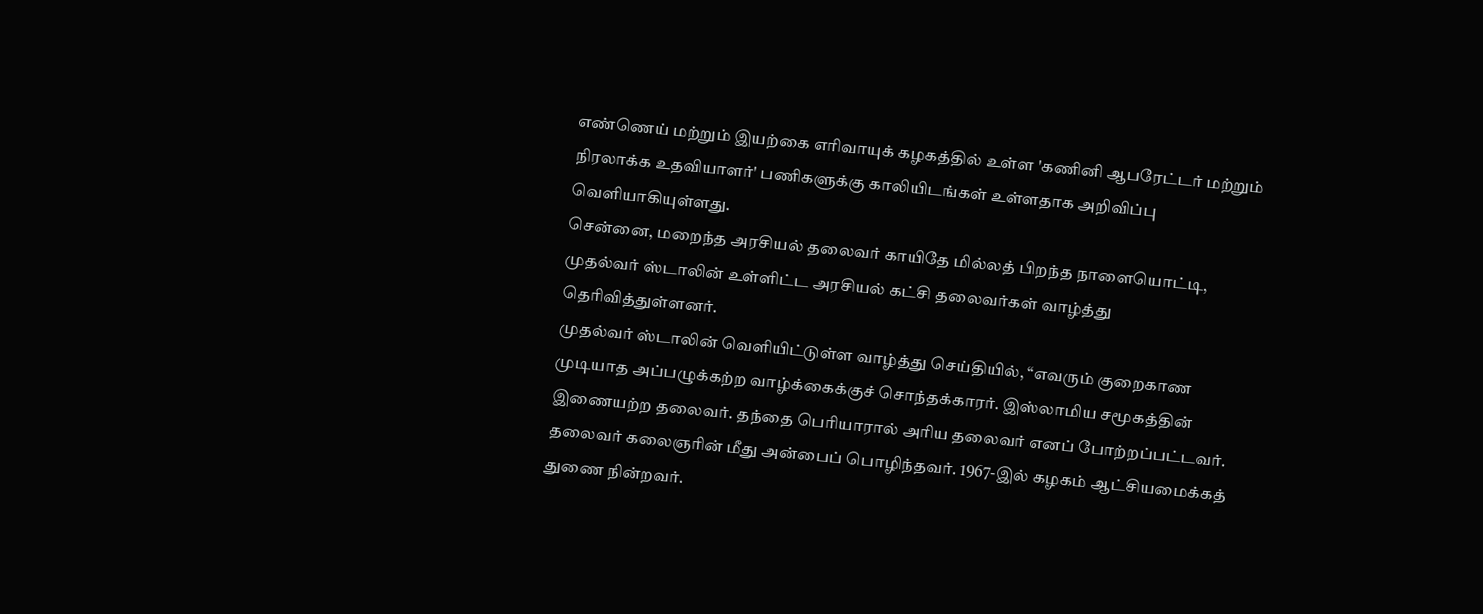எண்ணெய் மற்றும் இயற்கை எரிவாயுக் கழகத்தில் உள்ள 'கணினி ஆபரேட்டர் மற்றும் நிரலாக்க உதவியாளர்' பணிகளுக்கு காலியிடங்கள் உள்ளதாக அறிவிப்பு வெளியாகியுள்ளது.
சென்னை, மறைந்த அரசியல் தலைவர் காயிதே மில்லத் பிறந்த நாளையொட்டி, முதல்வர் ஸ்டாலின் உள்ளிட்ட அரசியல் கட்சி தலைவர்கள் வாழ்த்து தெரிவித்துள்ளனர்.
முதல்வர் ஸ்டாலின் வெளியிட்டுள்ள வாழ்த்து செய்தியில், “எவரும் குறைகாண முடியாத அப்பழுக்கற்ற வாழ்க்கைக்குச் சொந்தக்காரர். இஸ்லாமிய சமூகத்தின் இணையற்ற தலைவர். தந்தை பெரியாரால் அரிய தலைவர் எனப் போற்றப்பட்டவர். தலைவர் கலைஞரின் மீது அன்பைப் பொழிந்தவர். 1967-இல் கழகம் ஆட்சியமைக்கத் துணை நின்றவர்.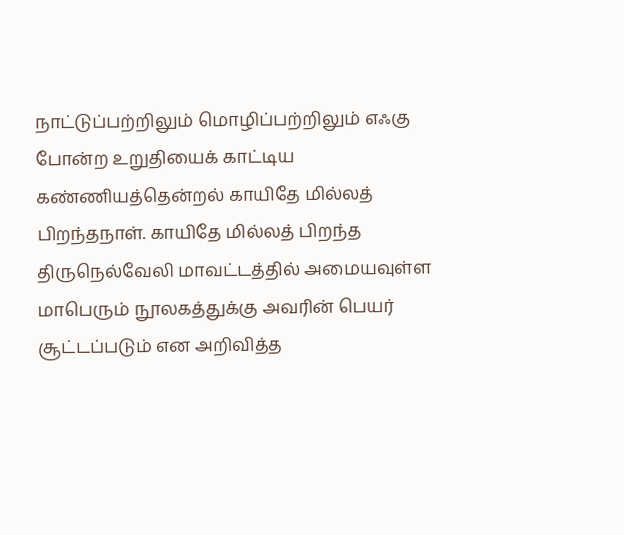நாட்டுப்பற்றிலும் மொழிப்பற்றிலும் எஃகு போன்ற உறுதியைக் காட்டிய கண்ணியத்தென்றல் காயிதே மில்லத் பிறந்தநாள். காயிதே மில்லத் பிறந்த திருநெல்வேலி மாவட்டத்தில் அமையவுள்ள மாபெரும் நூலகத்துக்கு அவரின் பெயர் சூட்டப்படும் என அறிவித்த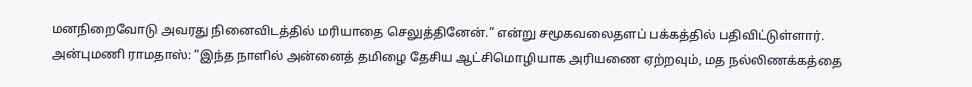மனநிறைவோடு அவரது நினைவிடத்தில் மரியாதை செலுத்தினேன்.” என்று சமூகவலைதளப் பக்கத்தில் பதிவிட்டுள்ளார்.
அன்புமணி ராமதாஸ்: “இந்த நாளில் அன்னைத் தமிழை தேசிய ஆட்சிமொழியாக அரியணை ஏற்றவும், மத நல்லிணக்கத்தை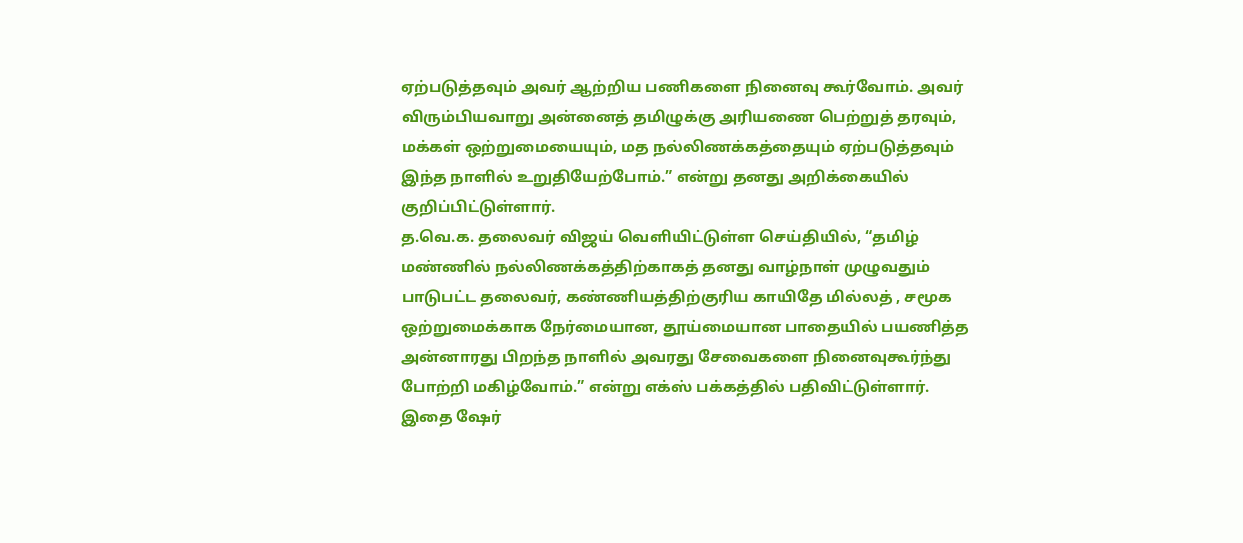ஏற்படுத்தவும் அவர் ஆற்றிய பணிகளை நினைவு கூர்வோம். அவர் விரும்பியவாறு அன்னைத் தமிழுக்கு அரியணை பெற்றுத் தரவும், மக்கள் ஒற்றுமையையும், மத நல்லிணக்கத்தையும் ஏற்படுத்தவும் இந்த நாளில் உறுதியேற்போம்.” என்று தனது அறிக்கையில் குறிப்பிட்டுள்ளார்.
த.வெ.க. தலைவர் விஜய் வெளியிட்டுள்ள செய்தியில், “தமிழ் மண்ணில் நல்லிணக்கத்திற்காகத் தனது வாழ்நாள் முழுவதும் பாடுபட்ட தலைவர், கண்ணியத்திற்குரிய காயிதே மில்லத் , சமூக ஒற்றுமைக்காக நேர்மையான, தூய்மையான பாதையில் பயணித்த அன்னாரது பிறந்த நாளில் அவரது சேவைகளை நினைவுகூர்ந்து போற்றி மகிழ்வோம்.” என்று எக்ஸ் பக்கத்தில் பதிவிட்டுள்ளார்.
இதை ஷேர்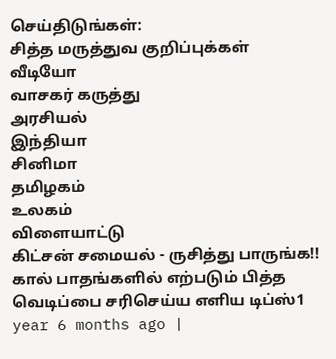செய்திடுங்கள்:
சித்த மருத்துவ குறிப்புக்கள்
வீடியோ
வாசகர் கருத்து
அரசியல்
இந்தியா
சினிமா
தமிழகம்
உலகம்
விளையாட்டு
கிட்சன் சமையல் - ருசித்து பாருங்க!!
கால் பாதங்களில் எற்படும் பித்த வெடிப்பை சரிசெய்ய எளிய டிப்ஸ்1 year 6 months ago |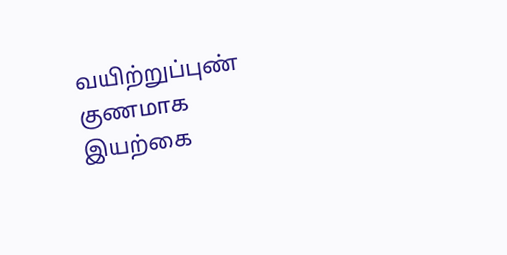வயிற்றுப்புண் குணமாக இயற்கை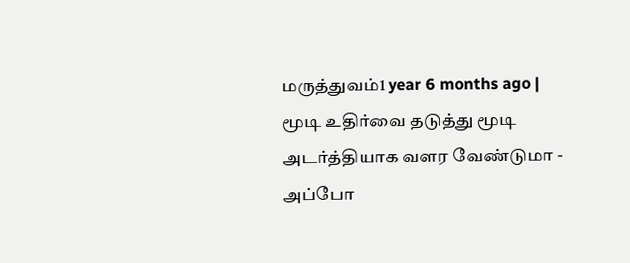மருத்துவம்1 year 6 months ago |
மூடி உதிர்வை தடுத்து மூடி அடர்த்தியாக வளர வேண்டுமா - அப்போ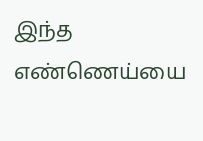இந்த எண்ணெய்யை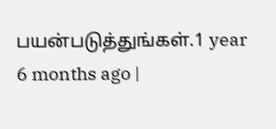பயன்படுத்துங்கள்.1 year 6 months ago |